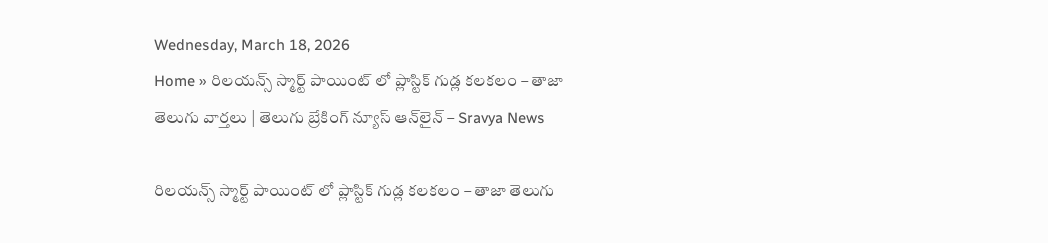Wednesday, March 18, 2026
Home » రిలయన్స్ స్మార్ట్ పాయింట్ లో ప్లాస్టిక్ గుడ్ల కలకలం – తాజా తెలుగు వార్తలు | తెలుగు బ్రేకింగ్ న్యూస్ ఆన్‌లైన్ – Sravya News

రిలయన్స్ స్మార్ట్ పాయింట్ లో ప్లాస్టిక్ గుడ్ల కలకలం – తాజా తెలుగు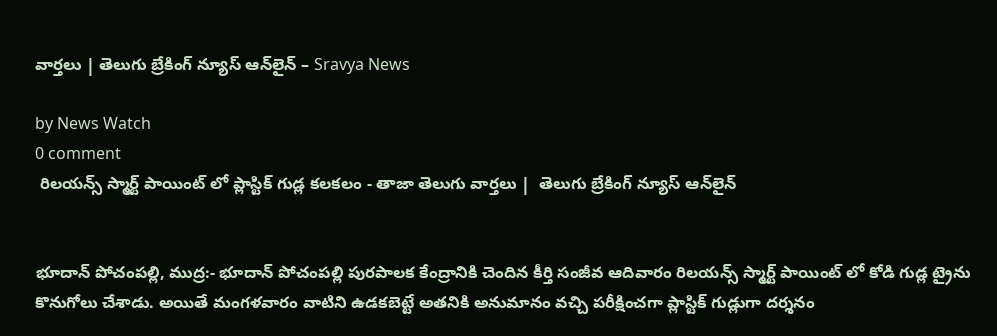వార్తలు | తెలుగు బ్రేకింగ్ న్యూస్ ఆన్‌లైన్ – Sravya News

by News Watch
0 comment
 రిలయన్స్ స్మార్ట్ పాయింట్ లో ప్లాస్టిక్ గుడ్ల కలకలం - తాజా తెలుగు వార్తలు |  తెలుగు బ్రేకింగ్ న్యూస్ ఆన్‌లైన్


భూదాన్ పోచంపల్లి, ముద్ర:- భూదాన్ పోచంపల్లి పురపాలక కేంద్రానికి చెందిన కీర్తి సంజీవ ఆదివారం రిలయన్స్ స్మార్ట్ పాయింట్ లో కోడి గుడ్ల ట్రైను కొనుగోలు చేశాడు. అయితే మంగళవారం వాటిని ఉడకబెట్టే అతనికి అనుమానం వచ్చి పరీక్షించగా ప్లాస్టిక్ గుడ్లుగా దర్శనం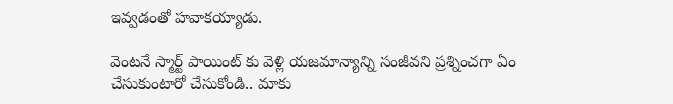ఇవ్వడంతో హవాకయ్యాడు.

వెంటనే స్మార్ట్ పాయింట్ కు వెళ్లి యజమాన్యాన్ని సంజీవని ప్రశ్నించగా ఏం చేసుకుంటారో చేసుకోండి.. మాకు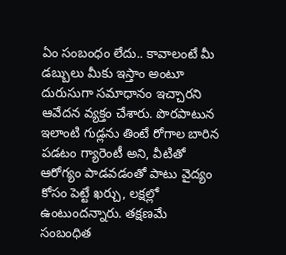ఏం సంబంధం లేదు.. కావాలంటే మీ డబ్బులు మీకు ఇస్తాం అంటూ దురుసుగా సమాధానం ఇచ్చారని ఆవేదన వ్యక్తం చేశారు. పొరపాటున ఇలాంటి గుడ్లను తింటే రోగాల బారిన పడటం గ్యారెంటీ అని, వీటితో ఆరోగ్యం పాడవడంతో పాటు వైద్యం కోసం పెట్టే ఖర్చు, లక్షల్లో ఉంటుందన్నారు. తక్షణమే సంబంధిత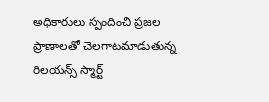అధికారులు స్పందించి ప్రజల ప్రాణాలతో చెలగాటమాడుతున్న రిలయన్స్ స్మార్ట్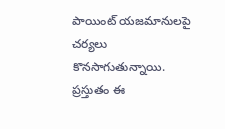పాయింట్ యజమానులపై చర్యలు కొనసాగుతున్నాయి. ప్రస్తుతం ఈ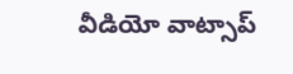వీడియో వాట్సాప్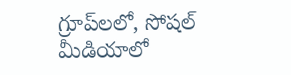గ్రూప్‌లలో, సోషల్ మీడియాలో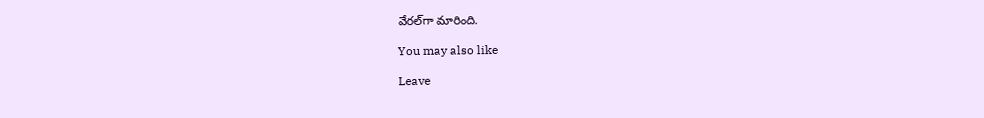వేరల్‌గా మారింది.

You may also like

Leave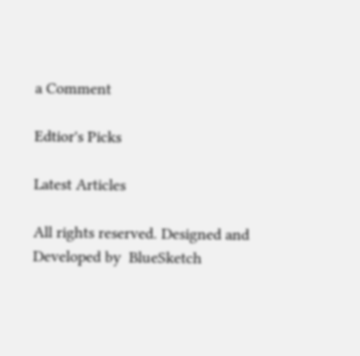a Comment

Edtior's Picks

Latest Articles

All rights reserved. Designed and Developed by  BlueSketch